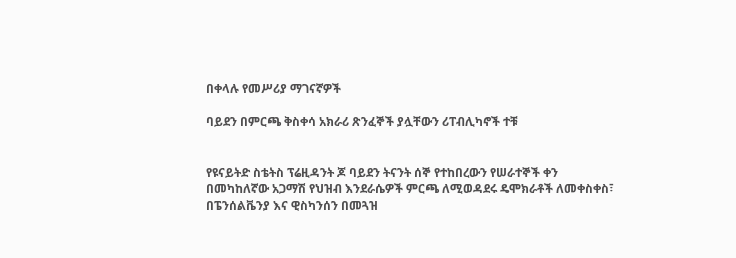በቀላሉ የመሥሪያ ማገናኛዎች

ባይደን በምርጫ ቅስቀሳ አክራሪ ጽንፈኞች ያሏቸውን ሪፐብሊካኖች ተቹ


የዩናይትድ ስቴትስ ፕሬዚዳንት ጆ ባይደን ትናንት ሰኞ የተከበረውን የሠራተኞች ቀን በመካከለኛው አጋማሽ የህዝብ እንደራሴዎች ምርጫ ለሚወዳደሩ ዴሞክራቶች ለመቀስቀስ፣ በፔንሰልቬንያ እና ዊስካንሰን በመጓዝ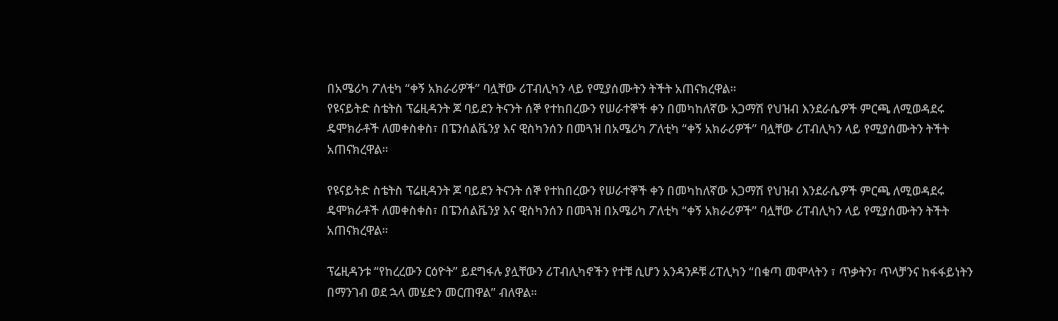በአሜሪካ ፖለቲካ “ቀኝ አክራሪዎች” ባሏቸው ሪፐብሊካን ላይ የሚያሰሙትን ትችት አጠናክረዋል፡፡
የዩናይትድ ስቴትስ ፕሬዚዳንት ጆ ባይደን ትናንት ሰኞ የተከበረውን የሠራተኞች ቀን በመካከለኛው አጋማሽ የህዝብ እንደራሴዎች ምርጫ ለሚወዳደሩ ዴሞክራቶች ለመቀስቀስ፣ በፔንሰልቬንያ እና ዊስካንሰን በመጓዝ በአሜሪካ ፖለቲካ “ቀኝ አክራሪዎች” ባሏቸው ሪፐብሊካን ላይ የሚያሰሙትን ትችት አጠናክረዋል፡፡

የዩናይትድ ስቴትስ ፕሬዚዳንት ጆ ባይደን ትናንት ሰኞ የተከበረውን የሠራተኞች ቀን በመካከለኛው አጋማሽ የህዝብ እንደራሴዎች ምርጫ ለሚወዳደሩ ዴሞክራቶች ለመቀስቀስ፣ በፔንሰልቬንያ እና ዊስካንሰን በመጓዝ በአሜሪካ ፖለቲካ “ቀኝ አክራሪዎች” ባሏቸው ሪፐብሊካን ላይ የሚያሰሙትን ትችት አጠናክረዋል፡፡

ፕሬዚዳንቱ “የከረረውን ርዕዮት” ይደግፋሉ ያሏቸውን ሪፐብሊካኖችን የተቹ ሲሆን አንዳንዶቹ ሪፐሊካን “በቁጣ መሞላትን ፣ ጥቃትን፣ ጥላቻንና ከፋፋይነትን በማንገብ ወደ ኋላ መሄድን መርጠዋል” ብለዋል፡፡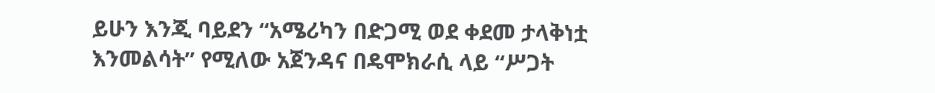ይሁን እንጂ ባይደን “አሜሪካን በድጋሚ ወደ ቀደመ ታላቅነቷ እንመልሳት” የሚለው አጀንዳና በዴሞክራሲ ላይ “ሥጋት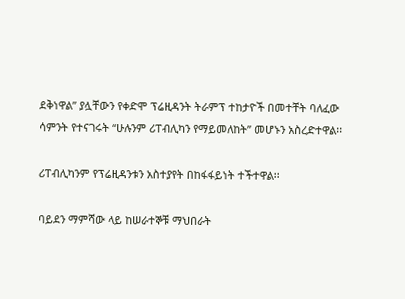ደቅነዋል” ያሏቸውን የቀድሞ ፕሬዚዳንት ትራምፕ ተከታዮች በመተቸት ባለፈው ሳምንት የተናገሩት “ሁሉንም ሪፐብሊካን የማይመለከት” መሆኑን አስረድተዋል፡፡

ሪፐብሊካንም የፕሬዚዳንቱን አስተያየት በከፋፋይነት ተችተዋል፡፡

ባይደን ማምሻው ላይ ከሠራተኞቹ ማህበራት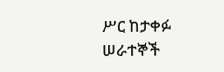ሥር ከታቀፉ ሠራተኞች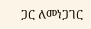ጋር ለመነጋገር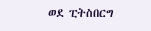ወደ ፒትስበርግ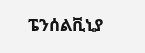ፔንሰልቪኒያ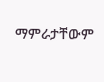ማምራታቸውም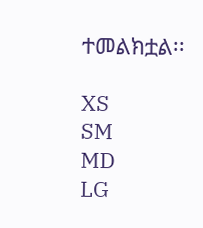ተመልክቷል፡፡

XS
SM
MD
LG